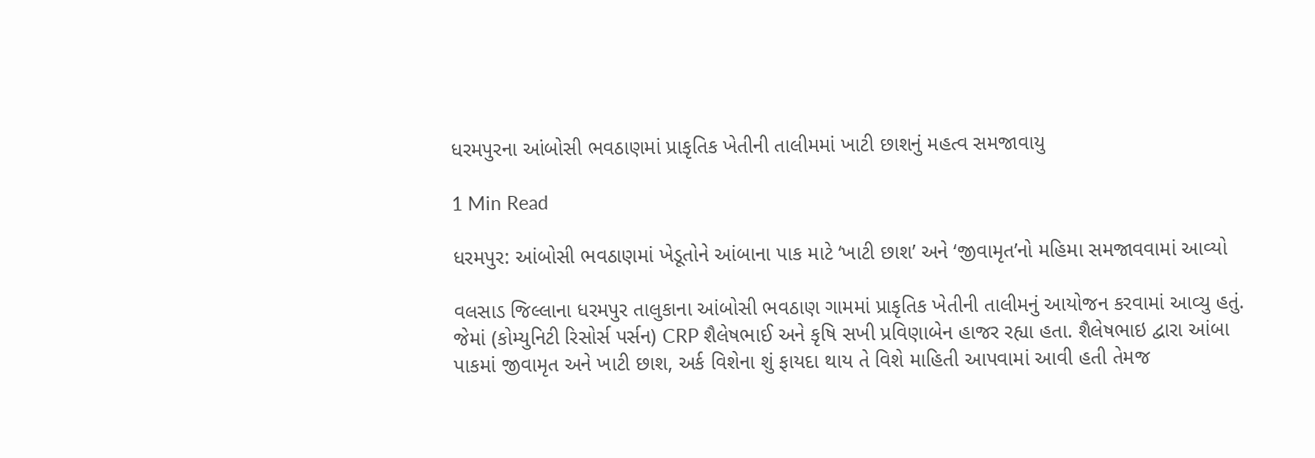ધરમપુરના આંબોસી ભવઠાણમાં પ્રાકૃતિક ખેતીની તાલીમમાં ખાટી છાશનું મહત્વ સમજાવાયુ

1 Min Read

ધરમપુર: આંબોસી ભવઠાણમાં ખેડૂતોને આંબાના પાક માટે ‘ખાટી છાશ’ અને ‘જીવામૃત’નો મહિમા સમજાવવામાં આવ્યો

વલસાડ જિલ્લાના ધરમપુર તાલુકાના આંબોસી ભવઠાણ ગામમાં પ્રાકૃતિક ખેતીની તાલીમનું આયોજન કરવામાં આવ્યુ હતું. જેમાં (કોમ્યુનિટી રિસોર્સ પર્સન) CRP શૈલેષભાઈ અને કૃષિ સખી પ્રવિણાબેન હાજર રહ્યા હતા. શૈલેષભાઇ દ્વારા આંબા પાકમાં જીવામૃત અને ખાટી છાશ, અર્ક વિશેના શું ફાયદા થાય તે વિશે માહિતી આપવામાં આવી હતી તેમજ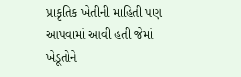પ્રાકૃતિક ખેતીની માહિતી પણ આપવામાં આવી હતી જેમાં ખેડૂતોને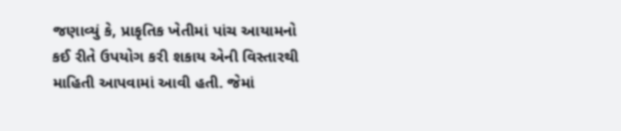જણાવ્યું કે, પ્રાકૃતિક ખેતીમાં પાંચ આયામનો કઈ રીતે ઉપયોગ કરી શકાય એની વિસ્તારથી માહિતી આપવામાં આવી હતી. જેમાં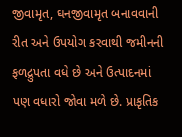જીવામૃત, ઘનજીવામૃત બનાવવાની રીત અને ઉપયોગ કરવાથી જમીનની ફળદ્રુપતા વધે છે અને ઉત્પાદનમાં પણ વધારો જોવા મળે છે. પ્રાકૃતિક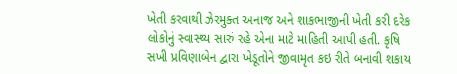ખેતી કરવાથી ઝેરમુક્ત અનાજ અને શાકભાજીની ખેતી કરી દરેક લોકોનું સ્વાસ્થ્ય સારું રહે એના માટે માહિતી આપી હતી. કૃષિ સખી પ્રવિણાબેન દ્વારા ખેડૂતોને જીવામૃત કઇ રીતે બનાવી શકાય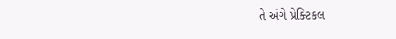તે અંગે પ્રેક્ટિકલ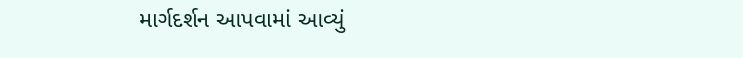માર્ગદર્શન આપવામાં આવ્યું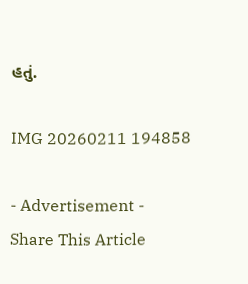હતું.

IMG 20260211 194858

- Advertisement -
Share This Article